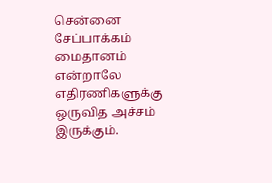சென்னை சேப்பாக்கம் மைதானம் என்றாலே எதிரணிகளுக்கு ஒருவித அச்சம் இருக்கும்.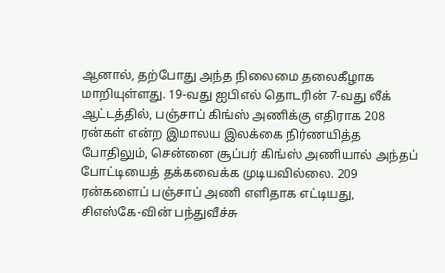ஆனால், தற்போது அந்த நிலைமை தலைகீழாக மாறியுள்ளது. 19-வது ஐபிஎல் தொடரின் 7-வது லீக் ஆட்டத்தில், பஞ்சாப் கிங்ஸ் அணிக்கு எதிராக 208 ரன்கள் என்ற இமாலய இலக்கை நிர்ணயித்த போதிலும், சென்னை சூப்பர் கிங்ஸ் அணியால் அந்தப் போட்டியைத் தக்கவைக்க முடியவில்லை. 209 ரன்களைப் பஞ்சாப் அணி எளிதாக எட்டியது, சிஎஸ்கே-வின் பந்துவீச்சு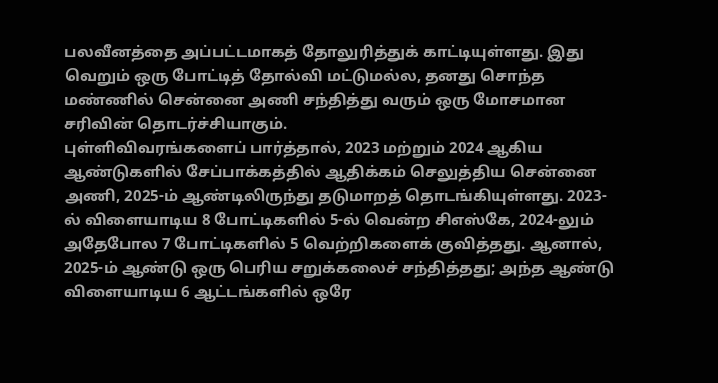பலவீனத்தை அப்பட்டமாகத் தோலுரித்துக் காட்டியுள்ளது. இது வெறும் ஒரு போட்டித் தோல்வி மட்டுமல்ல, தனது சொந்த மண்ணில் சென்னை அணி சந்தித்து வரும் ஒரு மோசமான சரிவின் தொடர்ச்சியாகும்.
புள்ளிவிவரங்களைப் பார்த்தால், 2023 மற்றும் 2024 ஆகிய ஆண்டுகளில் சேப்பாக்கத்தில் ஆதிக்கம் செலுத்திய சென்னை அணி, 2025-ம் ஆண்டிலிருந்து தடுமாறத் தொடங்கியுள்ளது. 2023-ல் விளையாடிய 8 போட்டிகளில் 5-ல் வென்ற சிஎஸ்கே, 2024-லும் அதேபோல 7 போட்டிகளில் 5 வெற்றிகளைக் குவித்தது. ஆனால், 2025-ம் ஆண்டு ஒரு பெரிய சறுக்கலைச் சந்தித்தது; அந்த ஆண்டு விளையாடிய 6 ஆட்டங்களில் ஒரே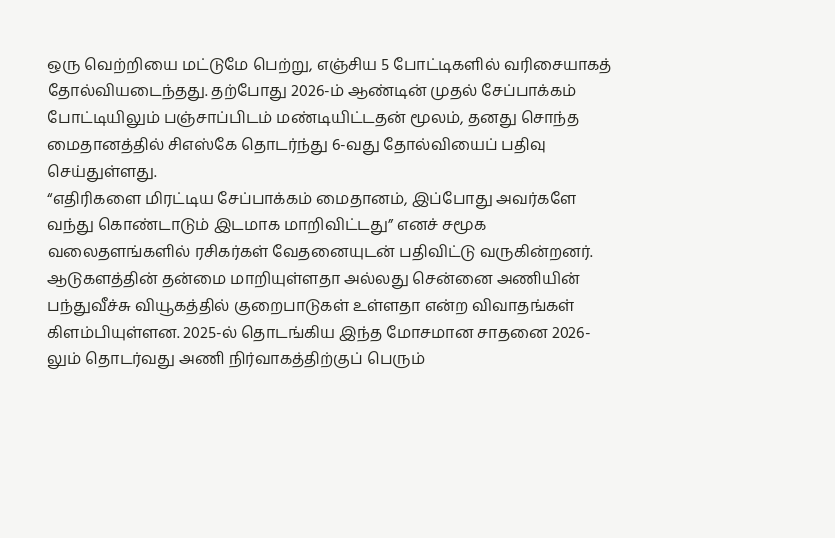ஒரு வெற்றியை மட்டுமே பெற்று, எஞ்சிய 5 போட்டிகளில் வரிசையாகத் தோல்வியடைந்தது. தற்போது 2026-ம் ஆண்டின் முதல் சேப்பாக்கம் போட்டியிலும் பஞ்சாப்பிடம் மண்டியிட்டதன் மூலம், தனது சொந்த மைதானத்தில் சிஎஸ்கே தொடர்ந்து 6-வது தோல்வியைப் பதிவு செய்துள்ளது.
“எதிரிகளை மிரட்டிய சேப்பாக்கம் மைதானம், இப்போது அவர்களே வந்து கொண்டாடும் இடமாக மாறிவிட்டது” எனச் சமூக வலைதளங்களில் ரசிகர்கள் வேதனையுடன் பதிவிட்டு வருகின்றனர். ஆடுகளத்தின் தன்மை மாறியுள்ளதா அல்லது சென்னை அணியின் பந்துவீச்சு வியூகத்தில் குறைபாடுகள் உள்ளதா என்ற விவாதங்கள் கிளம்பியுள்ளன. 2025-ல் தொடங்கிய இந்த மோசமான சாதனை 2026-லும் தொடர்வது அணி நிர்வாகத்திற்குப் பெரும்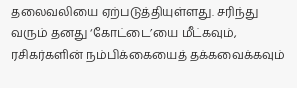தலைவலியை ஏற்படுத்தியுள்ளது. சரிந்து வரும் தனது ‘கோட்டை’யை மீட்கவும், ரசிகர்களின் நம்பிக்கையைத் தக்கவைக்கவும்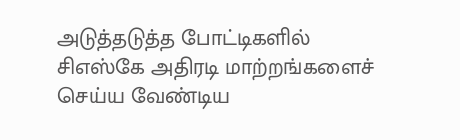அடுத்தடுத்த போட்டிகளில் சிஎஸ்கே அதிரடி மாற்றங்களைச் செய்ய வேண்டிய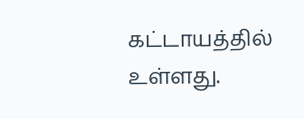கட்டாயத்தில் உள்ளது.